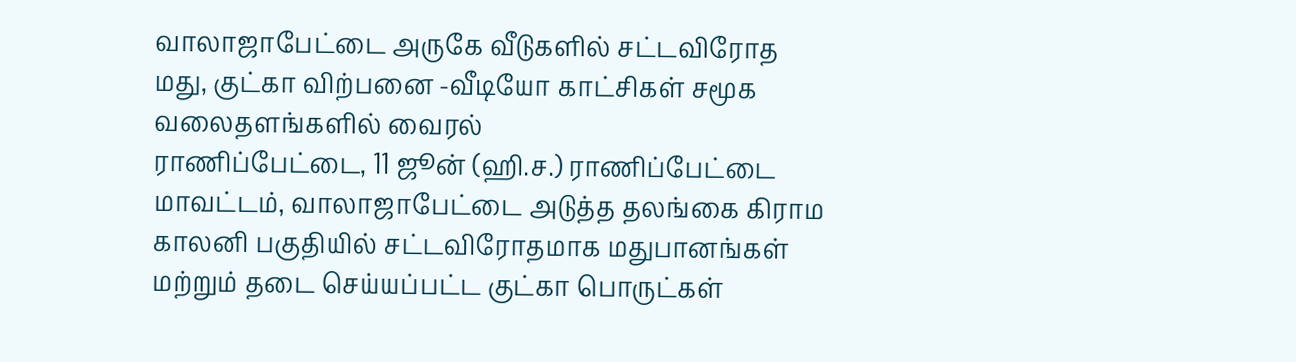வாலாஜாபேட்டை அருகே வீடுகளில் சட்டவிரோத மது, குட்கா விற்பனை -வீடியோ காட்சிகள் சமூக வலைதளங்களில் வைரல்
ராணிப்பேட்டை, 11 ஜூன் (ஹி.ச.) ராணிப்பேட்டை மாவட்டம், வாலாஜாபேட்டை அடுத்த தலங்கை கிராம காலனி பகுதியில் சட்டவிரோதமாக மதுபானங்கள் மற்றும் தடை செய்யப்பட்ட குட்கா பொருட்கள்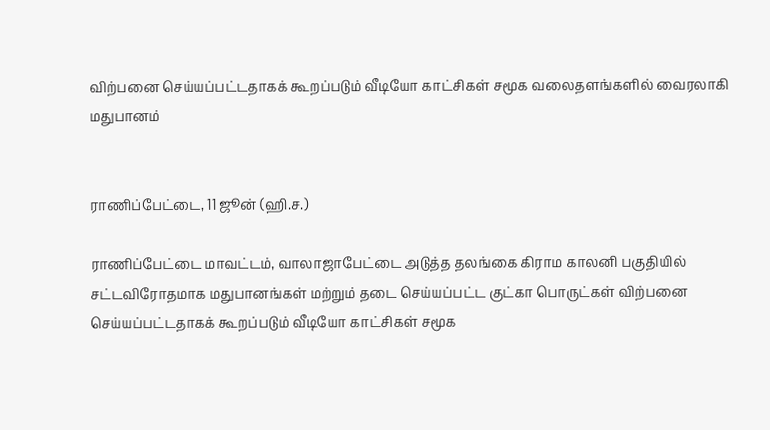விற்பனை செய்யப்பட்டதாகக் கூறப்படும் வீடியோ காட்சிகள் சமூக வலைதளங்களில் வைரலாகி
மதுபானம்


ராணிப்பேட்டை, 11 ஜூன் (ஹி.ச.)

ராணிப்பேட்டை மாவட்டம், வாலாஜாபேட்டை அடுத்த தலங்கை கிராம காலனி பகுதியில் சட்டவிரோதமாக மதுபானங்கள் மற்றும் தடை செய்யப்பட்ட குட்கா பொருட்கள் விற்பனை செய்யப்பட்டதாகக் கூறப்படும் வீடியோ காட்சிகள் சமூக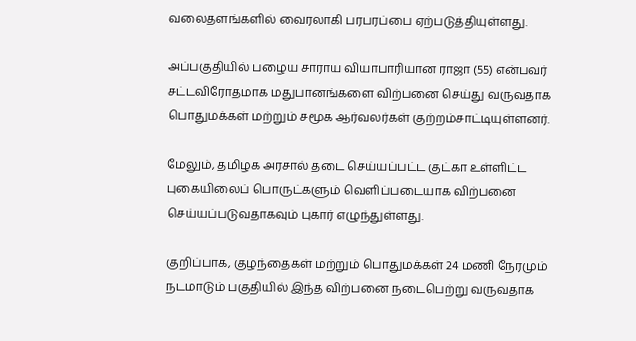வலைதளங்களில் வைரலாகி பரபரப்பை ஏற்படுத்தியுள்ளது.

அப்பகுதியில் பழைய சாராய வியாபாரியான ராஜா (55) என்பவர் சட்டவிரோதமாக மதுபானங்களை விற்பனை செய்து வருவதாக பொதுமக்கள் மற்றும் சமூக ஆர்வலர்கள் குற்றம்சாட்டியுள்ளனர்.

மேலும், தமிழக அரசால் தடை செய்யப்பட்ட குட்கா உள்ளிட்ட புகையிலைப் பொருட்களும் வெளிப்படையாக விற்பனை செய்யப்படுவதாகவும் புகார் எழுந்துள்ளது.

குறிப்பாக, குழந்தைகள் மற்றும் பொதுமக்கள் 24 மணி நேரமும் நடமாடும் பகுதியில் இந்த விற்பனை நடைபெற்று வருவதாக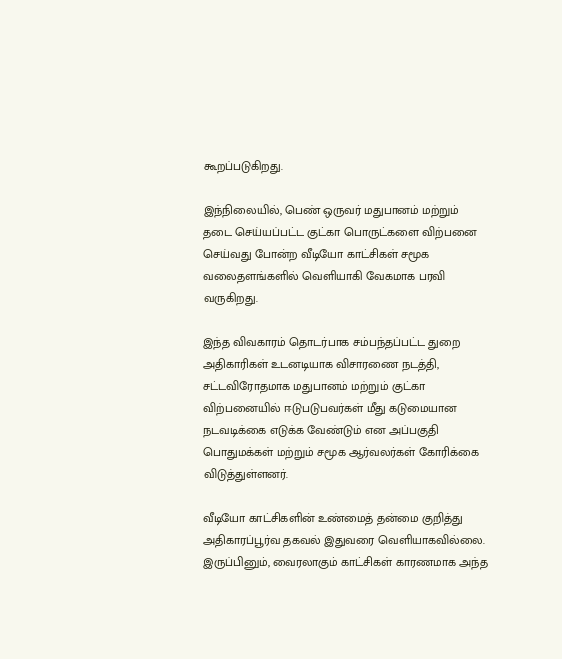கூறப்படுகிறது.

இந்நிலையில், பெண் ஒருவர் மதுபானம் மற்றும் தடை செய்யப்பட்ட குட்கா பொருட்களை விற்பனை செய்வது போன்ற வீடியோ காட்சிகள் சமூக வலைதளங்களில் வெளியாகி வேகமாக பரவி வருகிறது.

இந்த விவகாரம் தொடர்பாக சம்பந்தப்பட்ட துறை அதிகாரிகள் உடனடியாக விசாரணை நடத்தி, சட்டவிரோதமாக மதுபானம் மற்றும் குட்கா விற்பனையில் ஈடுபடுபவர்கள் மீது கடுமையான நடவடிக்கை எடுக்க வேண்டும் என அப்பகுதி பொதுமக்கள் மற்றும் சமூக ஆர்வலர்கள் கோரிக்கை விடுத்துள்ளனர்.

வீடியோ காட்சிகளின் உண்மைத் தன்மை குறித்து அதிகாரப்பூர்வ தகவல் இதுவரை வெளியாகவில்லை. இருப்பினும், வைரலாகும் காட்சிகள் காரணமாக அந்த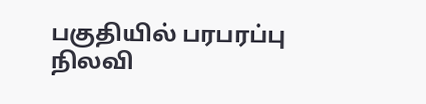பகுதியில் பரபரப்பு நிலவி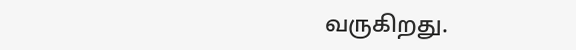வருகிறது.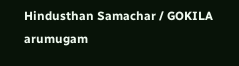Hindusthan Samachar / GOKILA arumugam